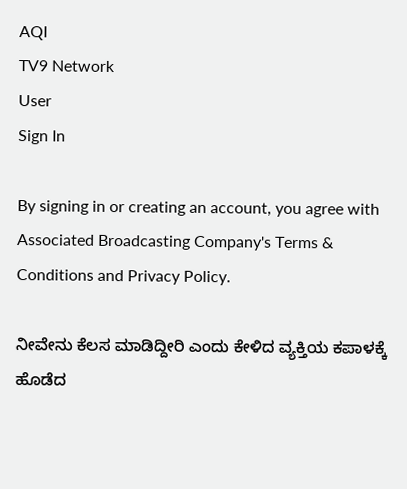AQI
TV9 Network
User
Sign In

By signing in or creating an account, you agree with Associated Broadcasting Company's Terms & Conditions and Privacy Policy.

ನೀವೇನು ಕೆಲಸ ಮಾಡಿದ್ದೀರಿ ಎಂದು ಕೇಳಿದ ವ್ಯಕ್ತಿಯ ಕಪಾಳಕ್ಕೆ ಹೊಡೆದ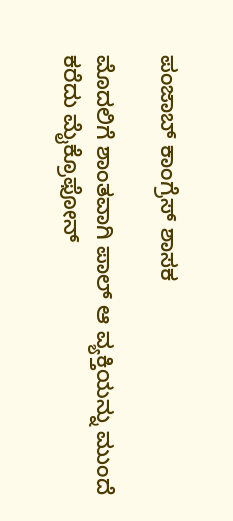ಪಂಜಾಬ್ ಕಾಂಗ್ರೆಸ್ ಶಾಸಕ

ಮೊದಲಿಗೆ ಶಾಂತವಾಗಿ ಪಾಲ್ ಆ ವ್ಯಕ್ತಿಯನ್ನು ಮುಂದೆ ಕರೆದು ಮೈಕ್ರೊಫೋನ್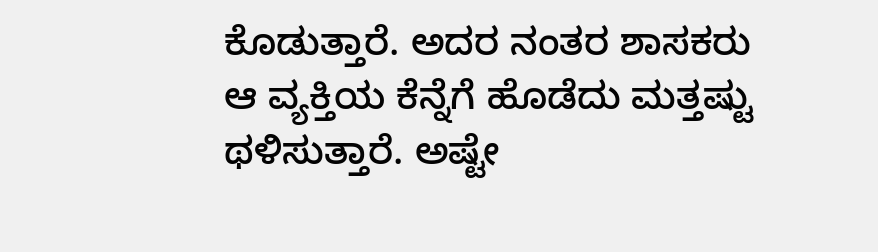ಕೊಡುತ್ತಾರೆ. ಅದರ ನಂತರ ಶಾಸಕರು ಆ ವ್ಯಕ್ತಿಯ ಕೆನ್ನೆಗೆ ಹೊಡೆದು ಮತ್ತಷ್ಟು ಥಳಿಸುತ್ತಾರೆ. ಅಷ್ಟೇ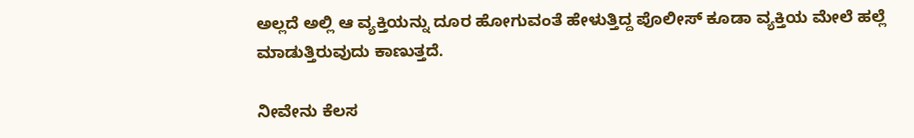ಅಲ್ಲದೆ ಅಲ್ಲಿ ಆ ವ್ಯಕ್ತಿಯನ್ನು ದೂರ ಹೋಗುವಂತೆ ಹೇಳುತ್ತಿದ್ದ ಪೊಲೀಸ್ ಕೂಡಾ ವ್ಯಕ್ತಿಯ ಮೇಲೆ ಹಲ್ಲೆ ಮಾಡುತ್ತಿರುವುದು ಕಾಣುತ್ತದೆ.

ನೀವೇನು ಕೆಲಸ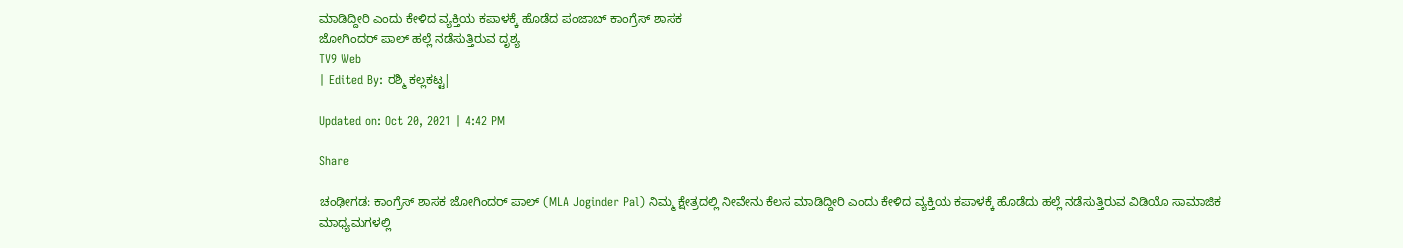ಮಾಡಿದ್ದೀರಿ ಎಂದು ಕೇಳಿದ ವ್ಯಕ್ತಿಯ ಕಪಾಳಕ್ಕೆ ಹೊಡೆದ ಪಂಜಾಬ್ ಕಾಂಗ್ರೆಸ್ ಶಾಸಕ
ಜೋಗಿಂದರ್ ಪಾಲ್ ಹಲ್ಲೆ ನಡೆಸುತ್ತಿರುವ ದೃಶ್ಯ
TV9 Web
| Edited By: ರಶ್ಮಿ ಕಲ್ಲಕಟ್ಟ|

Updated on: Oct 20, 2021 | 4:42 PM

Share

ಚಂಢೀಗಡ: ಕಾಂಗ್ರೆಸ್ ಶಾಸಕ ಜೋಗಿಂದರ್ ಪಾಲ್ (MLA Joginder Pal) ನಿಮ್ಮ ಕ್ಷೇತ್ರದಲ್ಲಿ ನೀವೇನು ಕೆಲಸ ಮಾಡಿದ್ದೀರಿ ಎಂದು ಕೇಳಿದ ವ್ಯಕ್ತಿಯ ಕಪಾಳಕ್ಕೆ ಹೊಡೆದು ಹಲ್ಲೆ ನಡೆಸುತ್ತಿರುವ ವಿಡಿಯೊ ಸಾಮಾಜಿಕ ಮಾಧ್ಯಮಗಳಲ್ಲಿ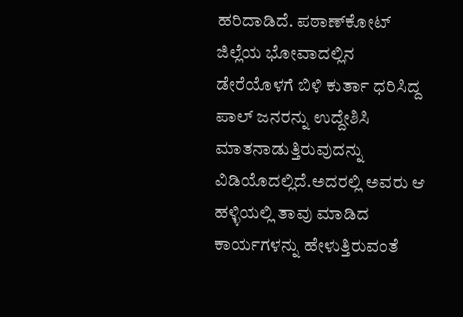ಹರಿದಾಡಿದೆ. ಪಠಾಣ್‌ಕೋಟ್ ಜಿಲ್ಲೆಯ ಭೋವಾದಲ್ಲಿನ ಡೇರೆಯೊಳಗೆ ಬಿಳಿ ಕುರ್ತಾ ಧರಿಸಿದ್ದ ಪಾಲ್ ಜನರನ್ನು ಉದ್ದೇಶಿಸಿ ಮಾತನಾಡುತ್ತಿರುವುದನ್ನು ವಿಡಿಯೊದಲ್ಲಿದೆ.ಅದರಲ್ಲಿ ಅವರು ಆ ಹಳ್ಳಿಯಲ್ಲಿ ತಾವು ಮಾಡಿದ ಕಾರ್ಯಗಳನ್ನು ಹೇಳುತ್ತಿರುವಂತೆ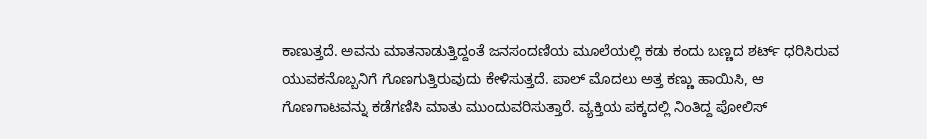ಕಾಣುತ್ತದೆ. ಅವನು ಮಾತನಾಡುತ್ತಿದ್ದಂತೆ ಜನಸಂದಣಿಯ ಮೂಲೆಯಲ್ಲಿ ಕಡು ಕಂದು ಬಣ್ಣದ ಶರ್ಟ್ ಧರಿಸಿರುವ ಯುವಕನೊಬ್ಬನಿಗೆ ಗೊಣಗುತ್ತಿರುವುದು ಕೇಳಿಸುತ್ತದೆ. ಪಾಲ್ ಮೊದಲು ಅತ್ತ ಕಣ್ಣು ಹಾಯಿಸಿ, ಆ ಗೊಣಗಾಟವನ್ನು ಕಡೆಗಣಿಸಿ ಮಾತು ಮುಂದುವರಿಸುತ್ತಾರೆ. ವ್ಯಕ್ತಿಯ ಪಕ್ಕದಲ್ಲಿ ನಿಂತಿದ್ದ ಪೋಲಿಸ್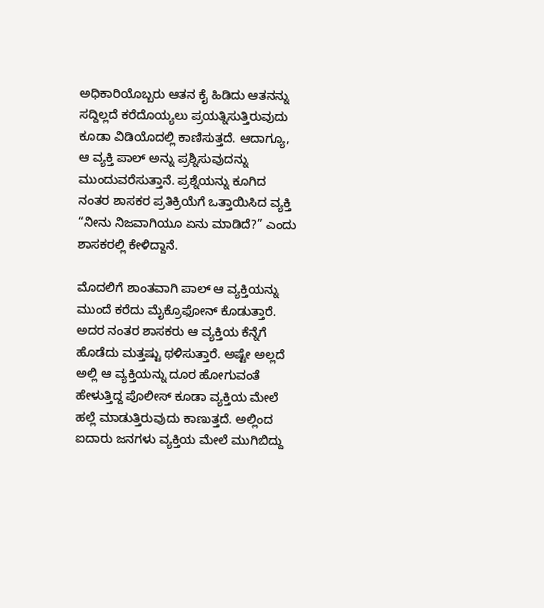ಅಧಿಕಾರಿಯೊಬ್ಬರು ಆತನ ಕೈ ಹಿಡಿದು ಆತನನ್ನು ಸದ್ದಿಲ್ಲದೆ ಕರೆದೊಯ್ಯಲು ಪ್ರಯತ್ನಿಸುತ್ತಿರುವುದು ಕೂಡಾ ವಿಡಿಯೊದಲ್ಲಿ ಕಾಣಿಸುತ್ತದೆ. ಆದಾಗ್ಯೂ, ಆ ವ್ಯಕ್ತಿ ಪಾಲ್ ಅನ್ನು ಪ್ರಶ್ನಿಸುವುದನ್ನು ಮುಂದುವರೆಸುತ್ತಾನೆ. ಪ್ರಶ್ನೆಯನ್ನು ಕೂಗಿದ ನಂತರ ಶಾಸಕರ ಪ್ರತಿಕ್ರಿಯೆಗೆ ಒತ್ತಾಯಿಸಿದ ವ್ಯಕ್ತಿ “ನೀನು ನಿಜವಾಗಿಯೂ ಏನು ಮಾಡಿದೆ?” ಎಂದು ಶಾಸಕರಲ್ಲಿ ಕೇಳಿದ್ದಾನೆ.

ಮೊದಲಿಗೆ ಶಾಂತವಾಗಿ ಪಾಲ್ ಆ ವ್ಯಕ್ತಿಯನ್ನು ಮುಂದೆ ಕರೆದು ಮೈಕ್ರೊಫೋನ್ ಕೊಡುತ್ತಾರೆ. ಅದರ ನಂತರ ಶಾಸಕರು ಆ ವ್ಯಕ್ತಿಯ ಕೆನ್ನೆಗೆ ಹೊಡೆದು ಮತ್ತಷ್ಟು ಥಳಿಸುತ್ತಾರೆ. ಅಷ್ಟೇ ಅಲ್ಲದೆ ಅಲ್ಲಿ ಆ ವ್ಯಕ್ತಿಯನ್ನು ದೂರ ಹೋಗುವಂತೆ ಹೇಳುತ್ತಿದ್ದ ಪೊಲೀಸ್ ಕೂಡಾ ವ್ಯಕ್ತಿಯ ಮೇಲೆ ಹಲ್ಲೆ ಮಾಡುತ್ತಿರುವುದು ಕಾಣುತ್ತದೆ. ಅಲ್ಲಿಂದ ಐದಾರು ಜನಗಳು ವ್ಯಕ್ತಿಯ ಮೇಲೆ ಮುಗಿಬಿದ್ದು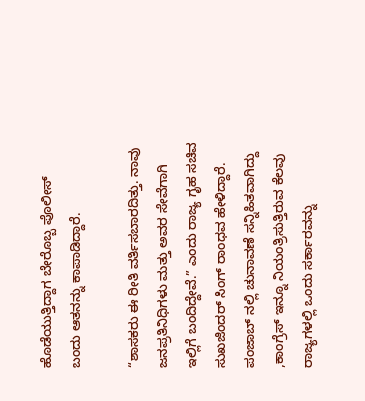ಹೊಡೆಯುತ್ತಿದ್ದಾಗ ಬೇರೊಬ್ಬ ಪೊಲೀಸ್ ಬಂದು ಆತನನ್ನು ಕಾಪಾಡಿದ್ದಾರೆ.

“ಶಾಸಕರು ಈ ರೀತಿ ವರ್ತಿಸಬಾರದಿತ್ತು. ನಾವು ಜನಪ್ರತಿನಿಧಿಗಳು ಮತ್ತು ಅವರ ಸೇವೆಗಾಗಿ ಇಲ್ಲಿಗೆ ಬಂದಿದ್ದೇವೆ.” ಎಂದು ರಾಜ್ಯ ಗೃಹ ಸಚಿವ ಸುಖಜಿಂದರ್ ಸಿಂಗ್ ರಾಂಧವ ಹೇಳಿದ್ದಾರೆ. ಪಂಜಾಬ್ ನಲ್ಲಿ ಚುನಾವಣೆ ಸನ್ನಿಹಿತವಾಗಿದ್ದು ,ಕಾಂಗ್ರೆಸ್ ಇನ್ನೂ ನಿಯಂತ್ರಿಸುತ್ತಿರುವ ಕೆಲವು ರಾಜ್ಯಗಳಲ್ಲಿ ಒಂದು ಸರ್ಕಾರವನ್ನು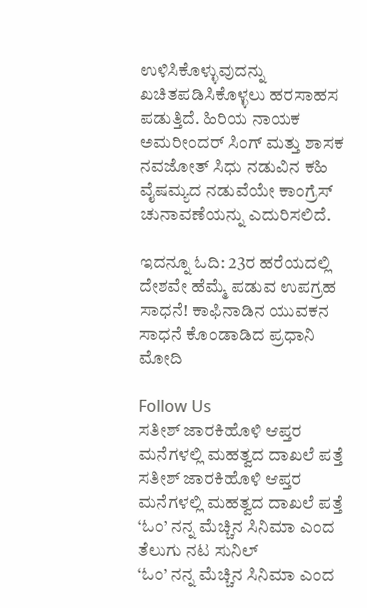ಉಳಿಸಿಕೊಳ್ಳುವುದನ್ನು ಖಚಿತಪಡಿಸಿಕೊಳ್ಳಲು ಹರಸಾಹಸ ಪಡುತ್ತಿದೆ. ಹಿರಿಯ ನಾಯಕ ಅಮರೀಂದರ್ ಸಿಂಗ್ ಮತ್ತು ಶಾಸಕ ನವಜೋತ್ ಸಿಧು ನಡುವಿನ ಕಹಿ ವೈಷಮ್ಯದ ನಡುವೆಯೇ ಕಾಂಗ್ರೆಸ್ ಚುನಾವಣೆಯನ್ನು ಎದುರಿಸಲಿದೆ.

ಇದನ್ನೂ ಓದಿ: 23ರ ಹರೆಯದಲ್ಲಿ ದೇಶವೇ ಹೆಮ್ಮೆ ಪಡುವ ಉಪಗ್ರಹ ಸಾಧನೆ! ಕಾಫಿನಾಡಿನ ಯುವಕನ ಸಾಧನೆ ಕೊಂಡಾಡಿದ ಪ್ರಧಾನಿ ಮೋದಿ

Follow Us
ಸತೀಶ್ ಜಾರಕಿಹೊಳಿ ಆಪ್ತರ ಮನೆಗಳಲ್ಲಿ ಮಹತ್ವದ ದಾಖಲೆ ಪತ್ತೆ
ಸತೀಶ್ ಜಾರಕಿಹೊಳಿ ಆಪ್ತರ ಮನೆಗಳಲ್ಲಿ ಮಹತ್ವದ ದಾಖಲೆ ಪತ್ತೆ
‘ಓಂ’ ನನ್ನ ಮೆಚ್ಚಿನ ಸಿನಿಮಾ ಎಂದ ತೆಲುಗು ನಟ ಸುನಿಲ್
‘ಓಂ’ ನನ್ನ ಮೆಚ್ಚಿನ ಸಿನಿಮಾ ಎಂದ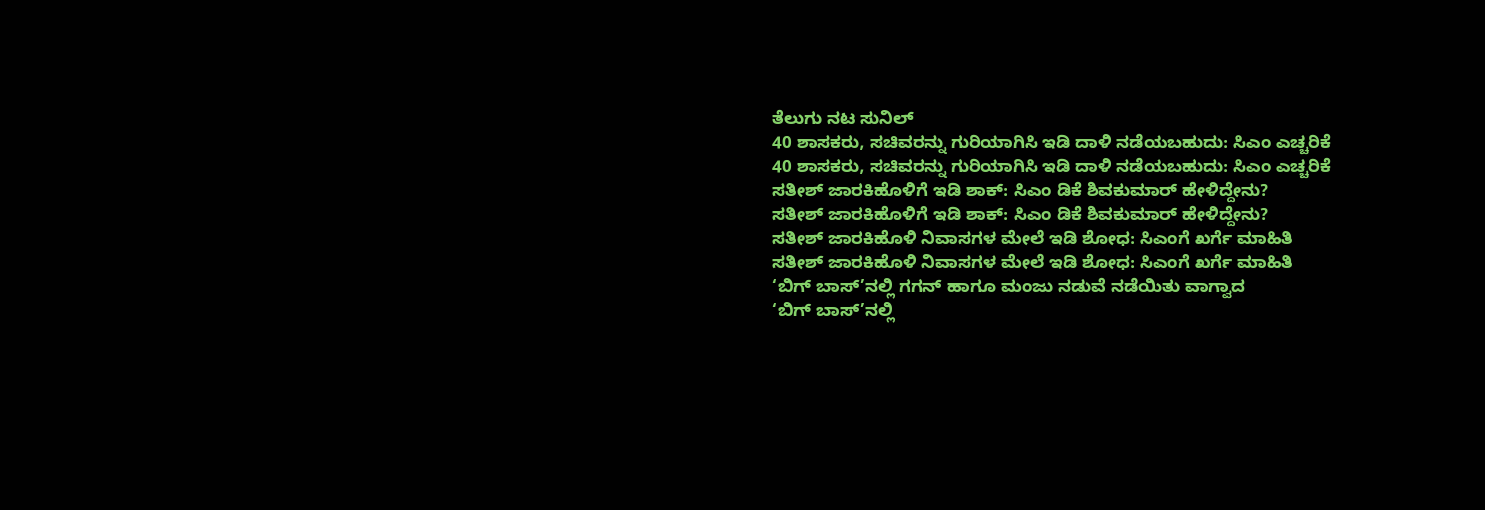ತೆಲುಗು ನಟ ಸುನಿಲ್
40 ಶಾಸಕರು, ಸಚಿವರನ್ನು ಗುರಿಯಾಗಿಸಿ ಇಡಿ ದಾಳಿ ನಡೆಯಬಹುದು: ಸಿಎಂ ಎಚ್ಚರಿಕೆ
40 ಶಾಸಕರು, ಸಚಿವರನ್ನು ಗುರಿಯಾಗಿಸಿ ಇಡಿ ದಾಳಿ ನಡೆಯಬಹುದು: ಸಿಎಂ ಎಚ್ಚರಿಕೆ
ಸತೀಶ್ ಜಾರಕಿಹೊಳಿಗೆ ಇಡಿ ಶಾಕ್: ಸಿಎಂ ಡಿಕೆ ಶಿವಕುಮಾರ್ ಹೇಳಿದ್ದೇನು?
ಸತೀಶ್ ಜಾರಕಿಹೊಳಿಗೆ ಇಡಿ ಶಾಕ್: ಸಿಎಂ ಡಿಕೆ ಶಿವಕುಮಾರ್ ಹೇಳಿದ್ದೇನು?
ಸತೀಶ್ ಜಾರಕಿಹೊಳಿ ನಿವಾಸಗಳ ಮೇಲೆ ಇಡಿ ಶೋಧ: ಸಿಎಂಗೆ ಖರ್ಗೆ ಮಾಹಿತಿ
ಸತೀಶ್ ಜಾರಕಿಹೊಳಿ ನಿವಾಸಗಳ ಮೇಲೆ ಇಡಿ ಶೋಧ: ಸಿಎಂಗೆ ಖರ್ಗೆ ಮಾಹಿತಿ
‘ಬಿಗ್ ಬಾಸ್’ನಲ್ಲಿ ಗಗನ್ ಹಾಗೂ ಮಂಜು ನಡುವೆ ನಡೆಯಿತು ವಾಗ್ವಾದ
‘ಬಿಗ್ ಬಾಸ್’ನಲ್ಲಿ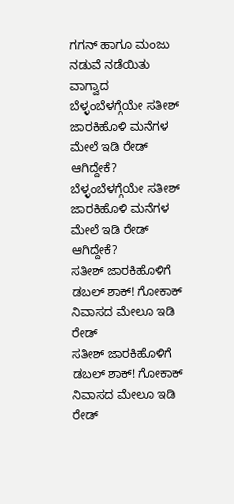ಗಗನ್ ಹಾಗೂ ಮಂಜು ನಡುವೆ ನಡೆಯಿತು ವಾಗ್ವಾದ
ಬೆಳ್ಳಂಬೆಳಗ್ಗೆಯೇ ಸತೀಶ್ ಜಾರಕಿಹೊಳಿ ಮನೆಗಳ ಮೇಲೆ ಇಡಿ ರೇಡ್ ಆಗಿದ್ದೇಕೆ?
ಬೆಳ್ಳಂಬೆಳಗ್ಗೆಯೇ ಸತೀಶ್ ಜಾರಕಿಹೊಳಿ ಮನೆಗಳ ಮೇಲೆ ಇಡಿ ರೇಡ್ ಆಗಿದ್ದೇಕೆ?
ಸತೀಶ್ ಜಾರಕಿಹೊಳಿಗೆ ಡಬಲ್ ಶಾಕ್! ಗೋಕಾಕ್ ನಿವಾಸದ ಮೇಲೂ ಇಡಿ ರೇಡ್
ಸತೀಶ್ ಜಾರಕಿಹೊಳಿಗೆ ಡಬಲ್ ಶಾಕ್! ಗೋಕಾಕ್ ನಿವಾಸದ ಮೇಲೂ ಇಡಿ ರೇಡ್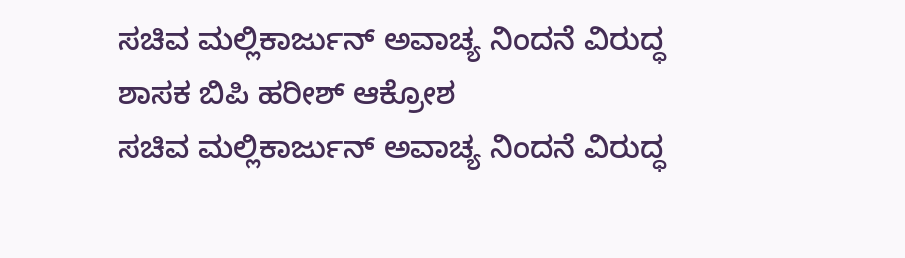ಸಚಿವ ಮಲ್ಲಿಕಾರ್ಜುನ್ ಅವಾಚ್ಯ ನಿಂದನೆ ವಿರುದ್ಧ ಶಾಸಕ ಬಿಪಿ ಹರೀಶ್ ಆಕ್ರೋಶ
ಸಚಿವ ಮಲ್ಲಿಕಾರ್ಜುನ್ ಅವಾಚ್ಯ ನಿಂದನೆ ವಿರುದ್ಧ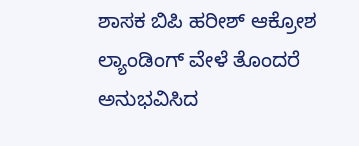ಶಾಸಕ ಬಿಪಿ ಹರೀಶ್ ಆಕ್ರೋಶ
ಲ್ಯಾಂಡಿಂಗ್ ವೇಳೆ ತೊಂದರೆ ಅನುಭವಿಸಿದ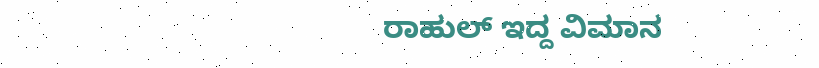ರಾಹುಲ್ ಇದ್ದ ವಿಮಾನ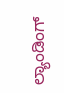ಲ್ಯಾಂಡಿಂಗ್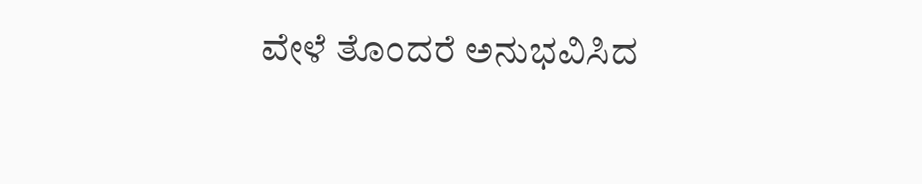ವೇಳೆ ತೊಂದರೆ ಅನುಭವಿಸಿದ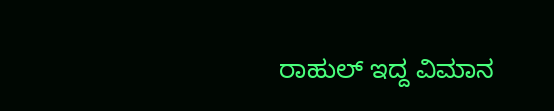ರಾಹುಲ್ ಇದ್ದ ವಿಮಾನ